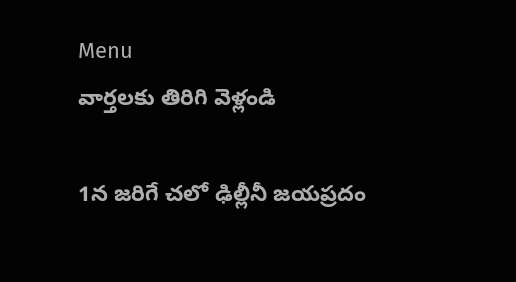Menu
వార్తలకు తిరిగి వెళ్లండి

1న జరిగే చలో ఢిల్లీనీ జయప్రదం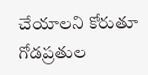చేయాలని కోరుతూ గోడప్రతుల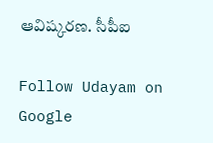ఆవిష్కరణ. సీపీఐ

Follow Udayam on Google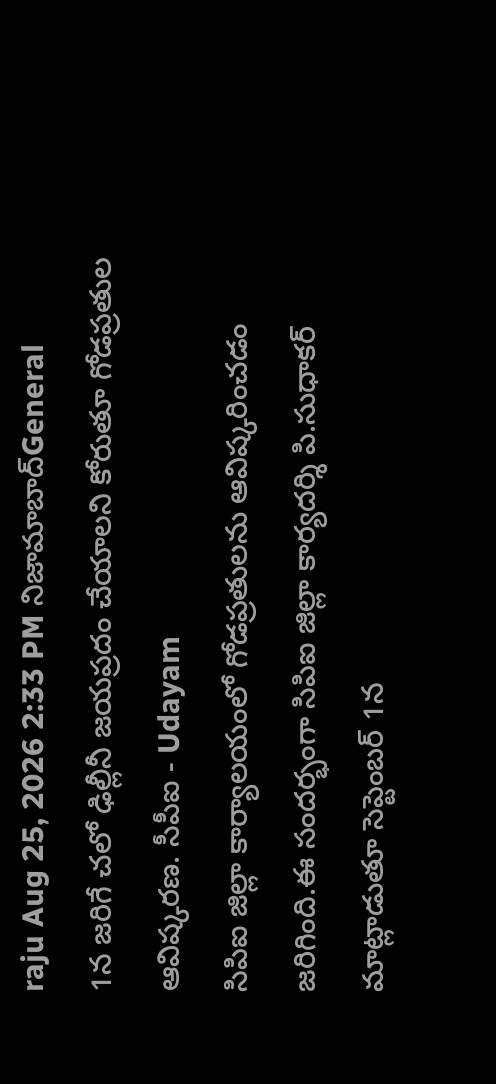raju Aug 25, 2026 2:33 PM నిజామాబాద్General
1న జరిగే చలో ఢిల్లీనీ జయప్రదం చేయాలని కోరుతూ గోడప్రతుల ఆవిష్కరణ. సీపీఐ - Udayam
సిపిఐ జిల్లా కార్యాలయంలో గోడప్రతులను ఆవిష్కరించడం జరిగింది.ఈ సందర్భంగా సిపిఐ జిల్లా కార్యదర్శి పి.సుధాకర్ మాట్లాడుతూ సెప్టెంబర్ 1న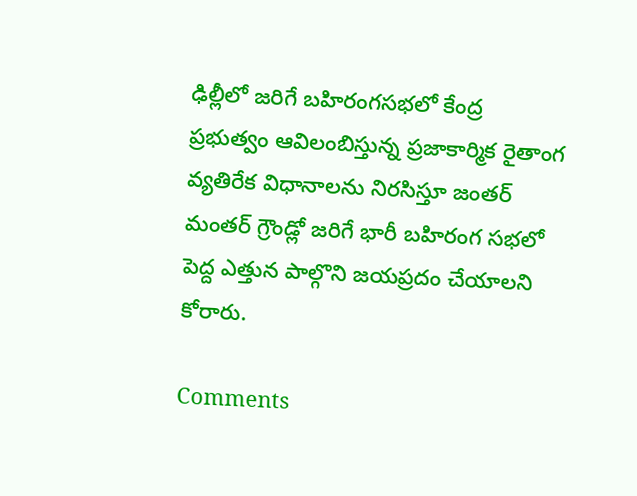ఢిల్లీలో జరిగే బహిరంగసభలో కేంద్ర ప్రభుత్వం ఆవిలంబిస్తున్న ప్రజాకార్మిక రైతాంగ వ్యతిరేక విధానాలను నిరసిస్తూ జంతర్ మంతర్ గ్రౌండ్లో జరిగే భారీ బహిరంగ సభలో పెద్ద ఎత్తున పాల్గొని జయప్రదం చేయాలని కోరారు.

Comments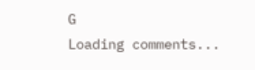G
Loading comments...